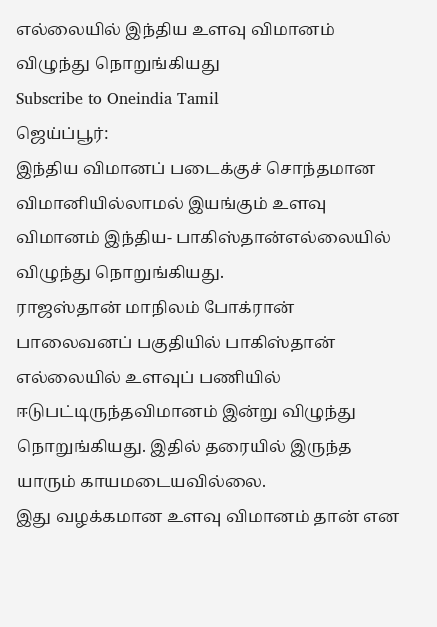எல்லையில் இந்திய உளவு விமானம் விழுந்து நொறுங்கியது
Subscribe to Oneindia Tamil
ஜெய்ப்பூர்:
இந்திய விமானப் படைக்குச் சொந்தமான விமானியில்லாமல் இயங்கும் உளவு விமானம் இந்திய- பாகிஸ்தான்எல்லையில் விழுந்து நொறுங்கியது.
ராஜஸ்தான் மாநிலம் போக்ரான் பாலைவனப் பகுதியில் பாகிஸ்தான் எல்லையில் உளவுப் பணியில் ஈடுபட்டிருந்தவிமானம் இன்று விழுந்து நொறுங்கியது. இதில் தரையில் இருந்த யாரும் காயமடையவில்லை.
இது வழக்கமான உளவு விமானம் தான் என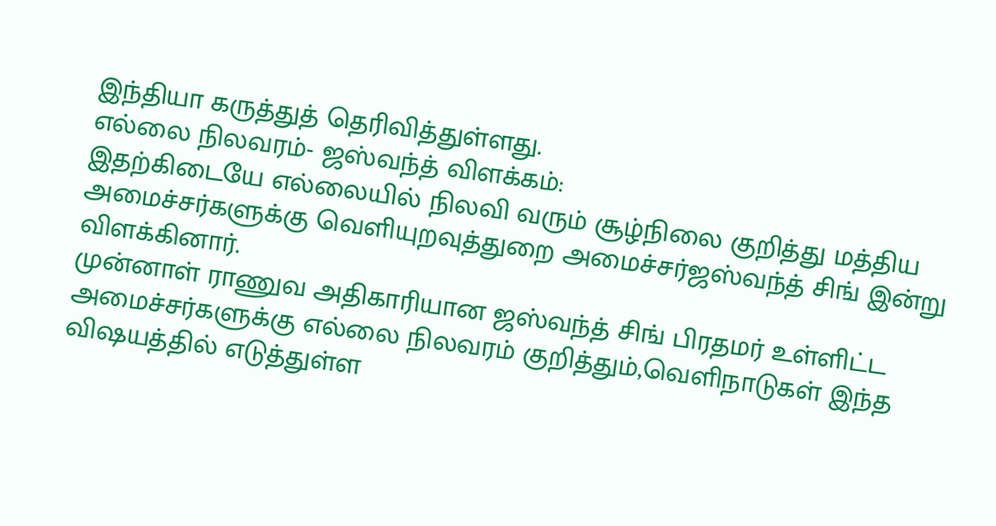இந்தியா கருத்துத் தெரிவித்துள்ளது.
எல்லை நிலவரம்- ஜஸ்வந்த் விளக்கம்:
இதற்கிடையே எல்லையில் நிலவி வரும் சூழ்நிலை குறித்து மத்திய அமைச்சர்களுக்கு வெளியுறவுத்துறை அமைச்சர்ஜஸ்வந்த் சிங் இன்று விளக்கினார்.
முன்னாள் ராணுவ அதிகாரியான ஜஸ்வந்த் சிங் பிரதமர் உள்ளிட்ட அமைச்சர்களுக்கு எல்லை நிலவரம் குறித்தும்,வெளிநாடுகள் இந்த விஷயத்தில் எடுத்துள்ள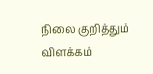நிலை குறித்தும் விளக்கம்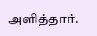அளித்தார்.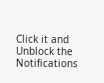Click it and Unblock the Notifications